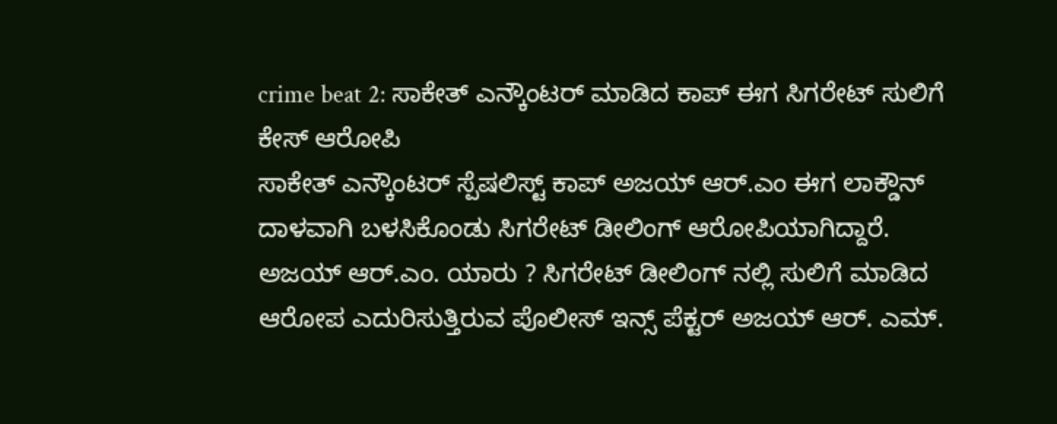crime beat 2: ಸಾಕೇತ್ ಎನ್ಕೌಂಟರ್ ಮಾಡಿದ ಕಾಪ್ ಈಗ ಸಿಗರೇಟ್ ಸುಲಿಗೆ ಕೇಸ್ ಆರೋಪಿ
ಸಾಕೇತ್ ಎನ್ಕೌಂಟರ್ ಸ್ಪೆಷಲಿಸ್ಟ್ ಕಾಪ್ ಅಜಯ್ ಆರ್.ಎಂ ಈಗ ಲಾಕ್ಡೌನ್ ದಾಳವಾಗಿ ಬಳಸಿಕೊಂಡು ಸಿಗರೇಟ್ ಡೀಲಿಂಗ್ ಆರೋಪಿಯಾಗಿದ್ದಾರೆ.
ಅಜಯ್ ಆರ್.ಎಂ. ಯಾರು ? ಸಿಗರೇಟ್ ಡೀಲಿಂಗ್ ನಲ್ಲಿ ಸುಲಿಗೆ ಮಾಡಿದ ಆರೋಪ ಎದುರಿಸುತ್ತಿರುವ ಪೊಲೀಸ್ ಇನ್ಸ್ ಪೆಕ್ಟರ್ ಅಜಯ್ ಆರ್. ಎಮ್.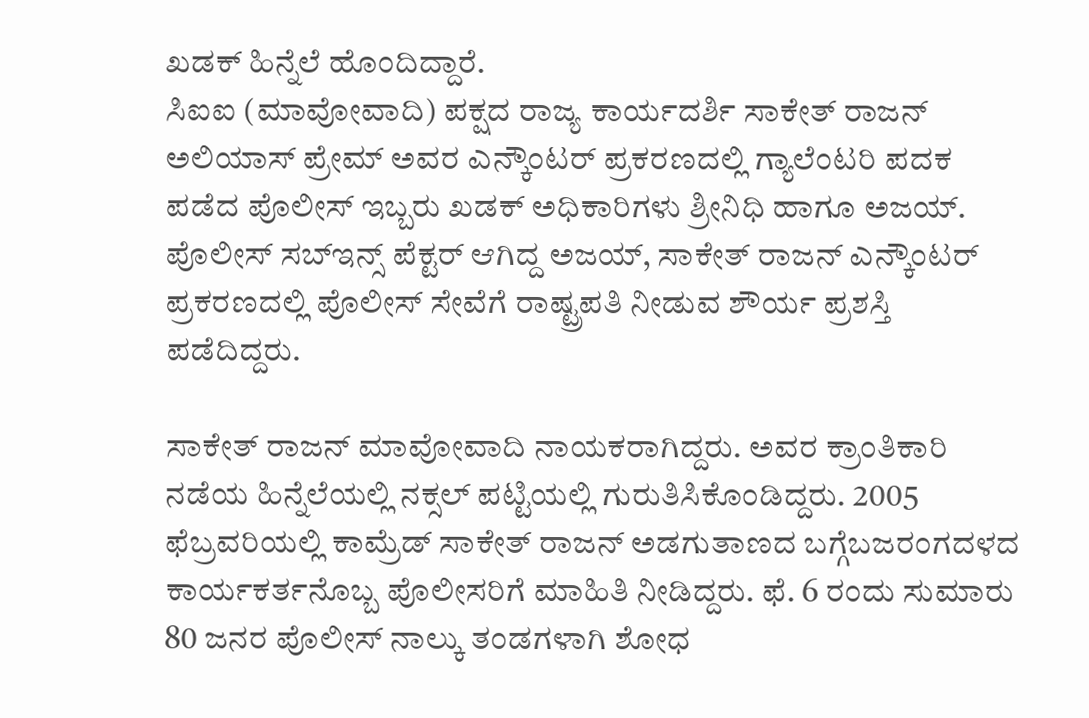ಖಡಕ್ ಹಿನ್ನೆಲೆ ಹೊಂದಿದ್ದಾರೆ.
ಸಿಐಐ (ಮಾವೋವಾದಿ) ಪಕ್ಷದ ರಾಜ್ಯ ಕಾರ್ಯದರ್ಶಿ ಸಾಕೇತ್ ರಾಜನ್ ಅಲಿಯಾಸ್ ಪ್ರೇಮ್ ಅವರ ಎನ್ಕೌಂಟರ್ ಪ್ರಕರಣದಲ್ಲಿ ಗ್ಯಾಲೆಂಟರಿ ಪದಕ ಪಡೆದ ಪೊಲೀಸ್ ಇಬ್ಬರು ಖಡಕ್ ಅಧಿಕಾರಿಗಳು ಶ್ರೀನಿಧಿ ಹಾಗೂ ಅಜಯ್. ಪೊಲೀಸ್ ಸಬ್ಇನ್ಸ್ ಪೆಕ್ಟರ್ ಆಗಿದ್ದ ಅಜಯ್, ಸಾಕೇತ್ ರಾಜನ್ ಎನ್ಕೌಂಟರ್ ಪ್ರಕರಣದಲ್ಲಿ ಪೊಲೀಸ್ ಸೇವೆಗೆ ರಾಷ್ಟ್ರಪತಿ ನೀಡುವ ಶೌರ್ಯ ಪ್ರಶಸ್ತಿ ಪಡೆದಿದ್ದರು.

ಸಾಕೇತ್ ರಾಜನ್ ಮಾವೋವಾದಿ ನಾಯಕರಾಗಿದ್ದರು. ಅವರ ಕ್ರಾಂತಿಕಾರಿ ನಡೆಯ ಹಿನ್ನೆಲೆಯಲ್ಲಿ ನಕ್ಸಲ್ ಪಟ್ಟಿಯಲ್ಲಿ ಗುರುತಿಸಿಕೊಂಡಿದ್ದರು. 2005 ಫೆಬ್ರವರಿಯಲ್ಲಿ ಕಾಮ್ರೆಡ್ ಸಾಕೇತ್ ರಾಜನ್ ಅಡಗುತಾಣದ ಬಗ್ಗೆಬಜರಂಗದಳದ ಕಾರ್ಯಕರ್ತನೊಬ್ಬ ಪೊಲೀಸರಿಗೆ ಮಾಹಿತಿ ನೀಡಿದ್ದರು. ಫೆ. 6 ರಂದು ಸುಮಾರು 80 ಜನರ ಪೊಲೀಸ್ ನಾಲ್ಕು ತಂಡಗಳಾಗಿ ಶೋಧ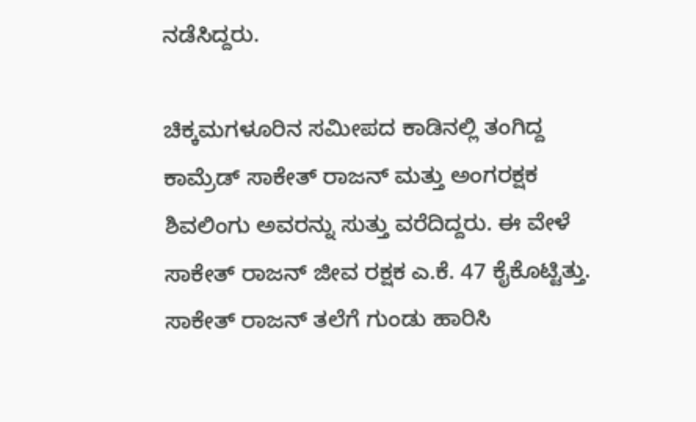ನಡೆಸಿದ್ದರು.

ಚಿಕ್ಕಮಗಳೂರಿನ ಸಮೀಪದ ಕಾಡಿನಲ್ಲಿ ತಂಗಿದ್ದ ಕಾಮ್ರೆಡ್ ಸಾಕೇತ್ ರಾಜನ್ ಮತ್ತು ಅಂಗರಕ್ಷಕ ಶಿವಲಿಂಗು ಅವರನ್ನು ಸುತ್ತು ವರೆದಿದ್ದರು. ಈ ವೇಳೆ ಸಾಕೇತ್ ರಾಜನ್ ಜೀವ ರಕ್ಷಕ ಎ.ಕೆ. 47 ಕೈಕೊಟ್ಟಿತ್ತು. ಸಾಕೇತ್ ರಾಜನ್ ತಲೆಗೆ ಗುಂಡು ಹಾರಿಸಿ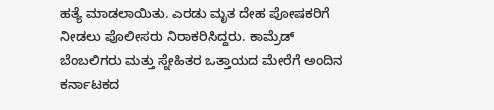ಹತ್ಯೆ ಮಾಡಲಾಯಿತು. ಎರಡು ಮೃತ ದೇಹ ಪೋಷಕರಿಗೆ ನೀಡಲು ಪೊಲೀಸರು ನಿರಾಕರಿಸಿದ್ದರು. ಕಾಮ್ರೆಡ್ ಬೆಂಬಲಿಗರು ಮತ್ತು ಸ್ನೇಹಿತರ ಒತ್ತಾಯದ ಮೇರೆಗೆ ಅಂದಿನ ಕರ್ನಾಟಕದ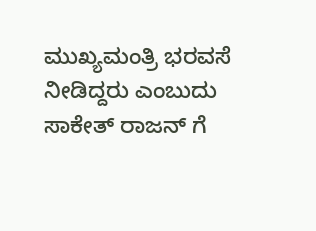ಮುಖ್ಯಮಂತ್ರಿ ಭರವಸೆ ನೀಡಿದ್ದರು ಎಂಬುದು ಸಾಕೇತ್ ರಾಜನ್ ಗೆ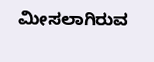ಮೀಸಲಾಗಿರುವ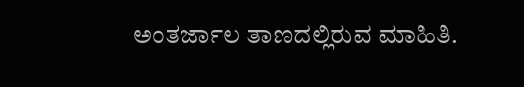ಅಂತರ್ಜಾಲ ತಾಣದಲ್ಲಿರುವ ಮಾಹಿತಿ.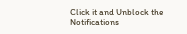Click it and Unblock the Notifications